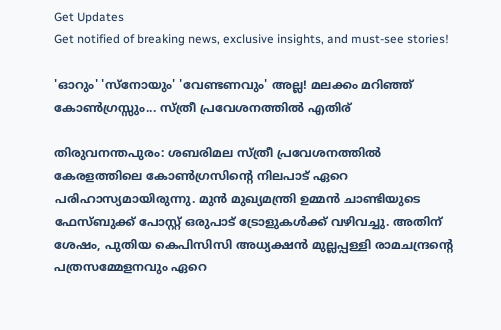Get Updates
Get notified of breaking news, exclusive insights, and must-see stories!

'ഓറും' 'സ്‌നോയും' 'വേണ്ടണവും' അല്ല! മലക്കം മറിഞ്ഞ് കോൺഗ്രസ്സും... സ്ത്രീ പ്രവേശനത്തിൽ എതിര്

തിരുവനന്തപുരം: ശബരിമല സ്ത്രീ പ്രവേശനത്തില്‍ കേരളത്തിലെ കോണ്‍ഗ്രസിന്റെ നിലപാട് ഏറെ പരിഹാസ്യമായിരുന്നു. മുന്‍ മുഖ്യമന്ത്രി ഉമ്മന്‍ ചാണ്ടിയുടെ ഫേസ്ബുക്ക് പോസ്റ്റ് ഒരുപാട് ട്രോളുകള്‍ക്ക് വഴിവച്ചു. അതിന് ശേഷം, പുതിയ കെപിസിസി അധ്യക്ഷന്‍ മുല്ലപ്പള്ളി രാമചന്ദ്രന്റെ പത്രസമ്മേളനവും ഏറെ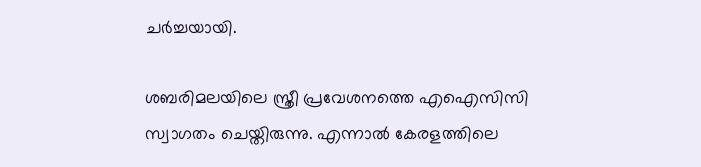ചര്‍ച്ചയായി.

ശബരിമലയിലെ സ്ത്രീ പ്രവേശനത്തെ എഐസിസി സ്വാഗതം ചെയ്തിരുന്നു. എന്നാല്‍ കേരളത്തിലെ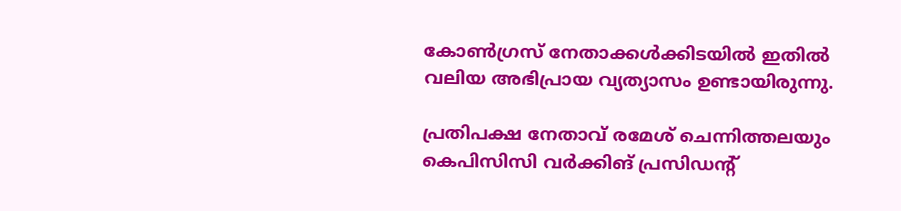കോണ്‍ഗ്രസ് നേതാക്കള്‍ക്കിടയില്‍ ഇതില്‍ വലിയ അഭിപ്രായ വ്യത്യാസം ഉണ്ടായിരുന്നു.

പ്രതിപക്ഷ നേതാവ് രമേശ് ചെന്നിത്തലയും കെപിസിസി വര്‍ക്കിങ് പ്രസിഡന്റ്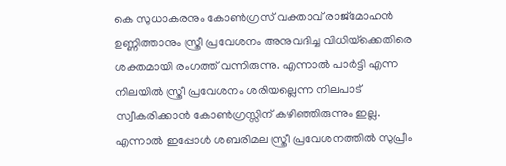കെ സുധാകരനും കോണ്‍ഗ്രസ് വക്താവ് രാജ്‌മോഹന്‍ ഉണ്ണിത്താനും സ്ത്രീ പ്രവേശനം അനുവദിച്ച വിധിയ്‌ക്കെതിരെ ശക്തമായി രംഗത്ത് വന്നിരുന്നു. എന്നാല്‍ പാര്‍ട്ടി എന്ന നിലയില്‍ സ്ത്രീ പ്രവേശനം ശരിയല്ലെന്ന നിലപാട് സ്വീകരിക്കാന്‍ കോണ്‍ഗ്രസ്സിന് കഴിഞ്ഞിരുന്നും ഇല്ല. എന്നാല്‍ ഇപ്പോള്‍ ശബരിമല സ്ത്രീ പ്രവേശനത്തില്‍ സുപ്രീം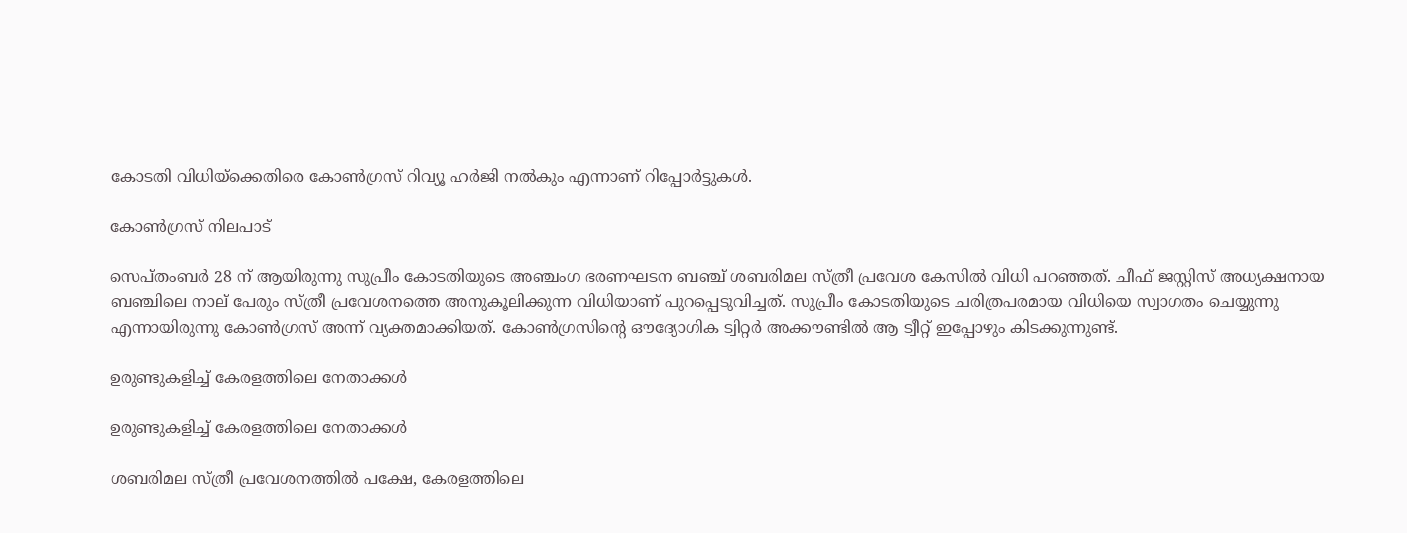കോടതി വിധിയ്‌ക്കെതിരെ കോണ്‍ഗ്രസ് റിവ്യൂ ഹര്‍ജി നല്‍കും എന്നാണ് റിപ്പോര്‍ട്ടുകള്‍.

കോണ്‍ഗ്രസ് നിലപാട്

സെപ്തംബര്‍ 28 ന് ആയിരുന്നു സുപ്രീം കോടതിയുടെ അഞ്ചംഗ ഭരണഘടന ബഞ്ച് ശബരിമല സ്ത്രീ പ്രവേശ കേസില്‍ വിധി പറഞ്ഞത്. ചീഫ് ജസ്റ്റിസ് അധ്യക്ഷനായ ബഞ്ചിലെ നാല് പേരും സ്ത്രീ പ്രവേശനത്തെ അനുകൂലിക്കുന്ന വിധിയാണ് പുറപ്പെടുവിച്ചത്. സുപ്രീം കോടതിയുടെ ചരിത്രപരമായ വിധിയെ സ്വാഗതം ചെയ്യുന്നു എന്നായിരുന്നു കോണ്‍ഗ്രസ് അന്ന് വ്യക്തമാക്കിയത്. കോണ്‍ഗ്രസിന്റെ ഔദ്യോഗിക ട്വിറ്റര്‍ അക്കൗണ്ടില്‍ ആ ട്വീറ്റ് ഇപ്പോഴും കിടക്കുന്നുണ്ട്.

ഉരുണ്ടുകളിച്ച് കേരളത്തിലെ നേതാക്കള്‍

ഉരുണ്ടുകളിച്ച് കേരളത്തിലെ നേതാക്കള്‍

ശബരിമല സ്ത്രീ പ്രവേശനത്തില്‍ പക്ഷേ, കേരളത്തിലെ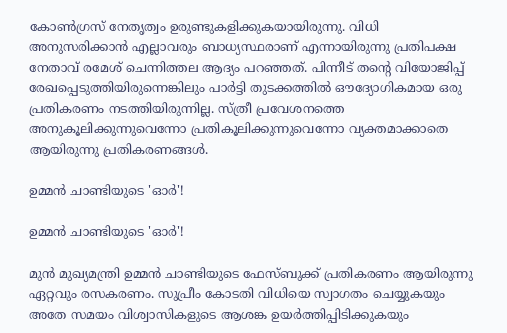കോണ്‍ഗ്രസ് നേതൃത്വം ഉരുണ്ടുകളിക്കുകയായിരുന്നു. വിധി അനുസരിക്കാന്‍ എല്ലാവരും ബാധ്യസ്ഥരാണ് എന്നായിരുന്നു പ്രതിപക്ഷ നേതാവ് രമേശ് ചെന്നിത്തല ആദ്യം പറഞ്ഞത്. പിന്നീട് തന്റെ വിയോജിപ്പ് രേഖപ്പെടുത്തിയിരുന്നെങ്കിലും പാര്‍ട്ടി തുടക്കത്തില്‍ ഔദ്യോഗികമായ ഒരു പ്രതികരണം നടത്തിയിരുന്നില്ല. സ്ത്രീ പ്രവേശനത്തെ അനുകൂലിക്കുന്നുവെന്നോ പ്രതികൂലിക്കുന്നുവെന്നോ വ്യക്തമാക്കാതെ ആയിരുന്നു പ്രതികരണങ്ങള്‍.

ഉമ്മന്‍ ചാണ്ടിയുടെ 'ഓര്‍'!

ഉമ്മന്‍ ചാണ്ടിയുടെ 'ഓര്‍'!

മുന്‍ മുഖ്യമന്ത്രി ഉമ്മന്‍ ചാണ്ടിയുടെ ഫേസ്ബുക്ക് പ്രതികരണം ആയിരുന്നു ഏറ്റവും രസകരണം. സുപ്രീം കോടതി വിധിയെ സ്വാഗതം ചെയ്യുകയും അതേ സമയം വിശ്വാസികളുടെ ആശങ്ക ഉയര്‍ത്തിപ്പിടിക്കുകയും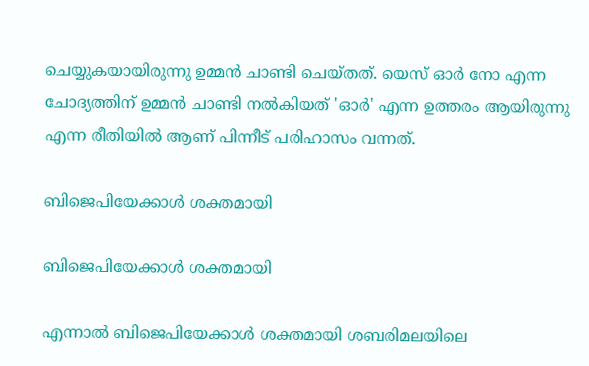ചെയ്യുകയായിരുന്നു ഉമ്മന്‍ ചാണ്ടി ചെയ്തത്. യെസ് ഓര്‍ നോ എന്ന ചോദ്യത്തിന് ഉമ്മന്‍ ചാണ്ടി നല്‍കിയത് 'ഓര്‍' എന്ന ഉത്തരം ആയിരുന്നു എന്ന രീതിയില്‍ ആണ് പിന്നീട് പരിഹാസം വന്നത്.

ബിജെപിയേക്കാള്‍ ശക്തമായി

ബിജെപിയേക്കാള്‍ ശക്തമായി

എന്നാല്‍ ബിജെപിയേക്കാള്‍ ശക്തമായി ശബരിമലയിലെ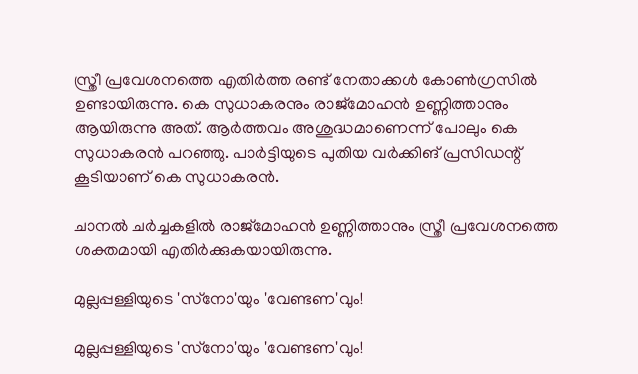സ്ത്രീ പ്രവേശനത്തെ എതിര്‍ത്ത രണ്ട് നേതാക്കള്‍ കോണ്‍ഗ്രസില്‍ ഉണ്ടായിരുന്നു. കെ സുധാകരനും രാജ്‌മോഹന്‍ ഉണ്ണിത്താനും ആയിരുന്നു അത്. ആര്‍ത്തവം അശുദ്ധമാണെന്ന് പോലും കെ സുധാകരന്‍ പറഞ്ഞു. പാര്‍ട്ടിയുടെ പുതിയ വര്‍ക്കിങ് പ്രസിഡന്റ് കൂടിയാണ് കെ സുധാകരന്‍.

ചാനല്‍ ചര്‍ച്ചകളില്‍ രാജ്‌മോഹന്‍ ഉണ്ണിത്താനും സ്ത്രീ പ്രവേശനത്തെ ശക്തമായി എതിര്‍ക്കുകയായിരുന്നു.

മുല്ലപ്പള്ളിയുടെ 'സ്‌നോ'യും 'വേണ്ടണ'വും!

മുല്ലപ്പള്ളിയുടെ 'സ്‌നോ'യും 'വേണ്ടണ'വും!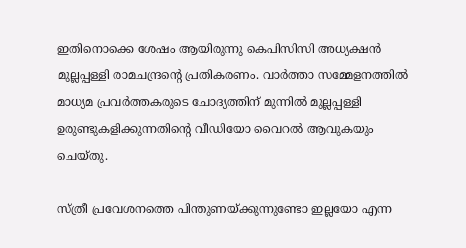ഇതിനൊക്കെ ശേഷം ആയിരുന്നു കെപിസിസി അധ്യക്ഷന്‍ മുല്ലപ്പള്ളി രാമചന്ദ്രന്റെ പ്രതികരണം. വാര്‍ത്താ സമ്മേളനത്തില്‍ മാധ്യമ പ്രവര്‍ത്തകരുടെ ചോദ്യത്തിന് മുന്നില്‍ മുല്ലപ്പള്ളി ഉരുണ്ടുകളിക്കുന്നതിന്റെ വീഡിയോ വൈറല്‍ ആവുകയും ചെയ്തു.

സ്ത്രീ പ്രവേശനത്തെ പിന്തുണയ്ക്കുന്നുണ്ടോ ഇല്ലയോ എന്ന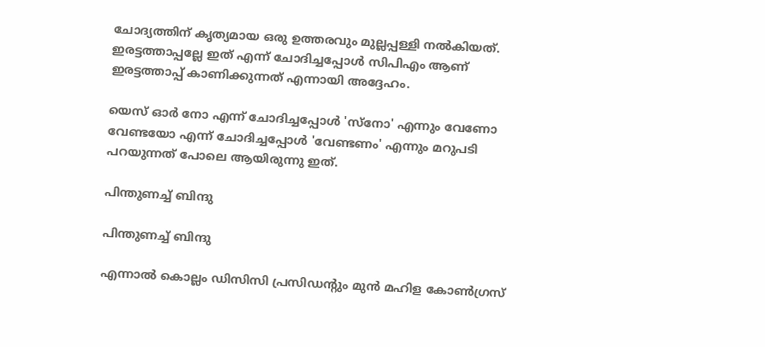ചോദ്യത്തിന് കൃത്യമായ ഒരു ഉത്തരവും മുല്ലപ്പള്ളി നല്‍കിയത്. ഇരട്ടത്താപ്പല്ലേ ഇത് എന്ന് ചോദിച്ചപ്പോള്‍ സിപിഎം ആണ് ഇരട്ടത്താപ്പ് കാണിക്കുന്നത് എന്നായി അദ്ദേഹം.

യെസ് ഓര്‍ നോ എന്ന് ചോദിച്ചപ്പോള്‍ 'സ്‌നോ' എന്നും വേണോ വേണ്ടയോ എന്ന് ചോദിച്ചപ്പോള്‍ 'വേണ്ടണം' എന്നും മറുപടി പറയുന്നത് പോലെ ആയിരുന്നു ഇത്.

പിന്തുണച്ച് ബിന്ദു

പിന്തുണച്ച് ബിന്ദു

എന്നാല്‍ കൊല്ലം ഡിസിസി പ്രസിഡന്റും മുന്‍ മഹിള കോണ്‍ഗ്രസ്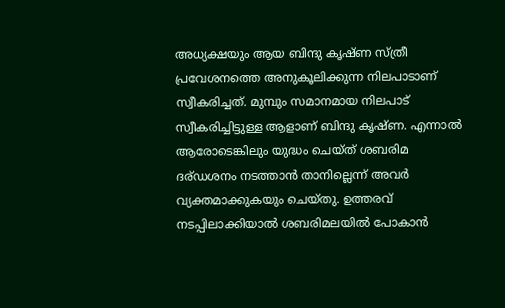അധ്യക്ഷയും ആയ ബിന്ദു കൃഷ്ണ സ്ത്രീ പ്രവേശനത്തെ അനുകൂലിക്കുന്ന നിലപാടാണ് സ്വീകരിച്ചത്. മുമ്പും സമാനമായ നിലപാട് സ്വീകരിച്ചിട്ടുള്ള ആളാണ് ബിന്ദു കൃഷ്ണ. എന്നാല്‍ ആരോടെങ്കിലും യുദ്ധം ചെയ്ത് ശബരിമ ദര്ഡശനം നടത്താന്‍ താനില്ലെന്ന് അവര്‍ വ്യക്തമാക്കുകയും ചെയ്തു. ഉത്തരവ് നടപ്പിലാക്കിയാല്‍ ശബരിമലയില്‍ പോകാന്‍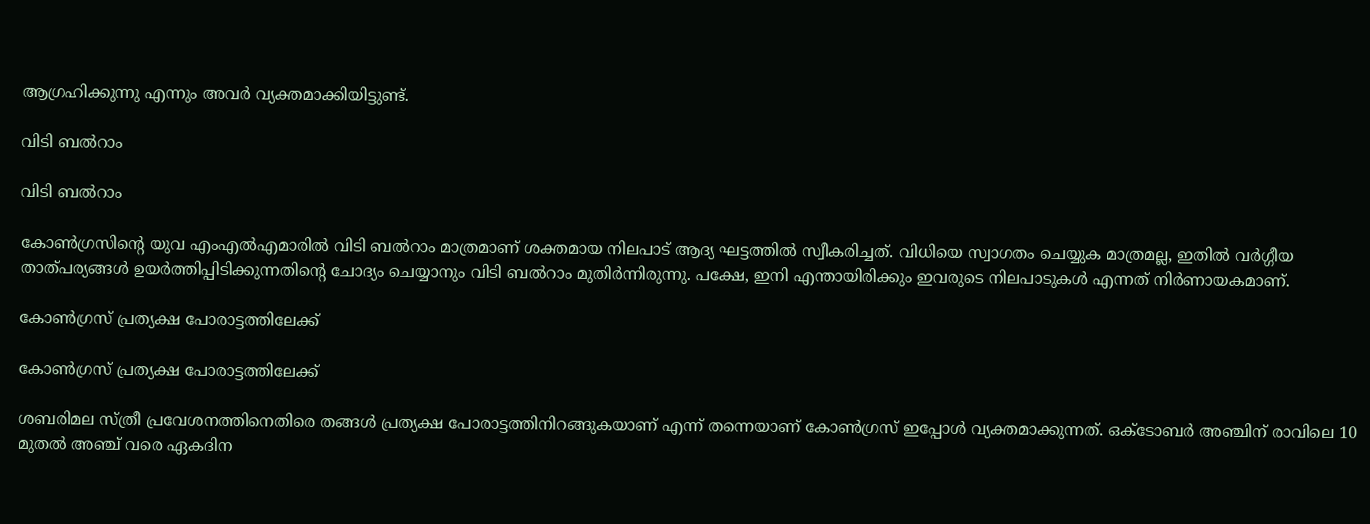ആഗ്രഹിക്കുന്നു എന്നും അവര്‍ വ്യക്തമാക്കിയിട്ടുണ്ട്.

വിടി ബല്‍റാം

വിടി ബല്‍റാം

കോണ്‍ഗ്രസിന്റെ യുവ എംഎല്‍എമാരില്‍ വിടി ബല്‍റാം മാത്രമാണ് ശക്തമായ നിലപാട് ആദ്യ ഘട്ടത്തില്‍ സ്വീകരിച്ചത്. വിധിയെ സ്വാഗതം ചെയ്യുക മാത്രമല്ല, ഇതില്‍ വര്‍ഗ്ഗീയ താത്പര്യങ്ങള്‍ ഉയര്‍ത്തിപ്പിടിക്കുന്നതിന്റെ ചോദ്യം ചെയ്യാനും വിടി ബല്‍റാം മുതിര്‍ന്നിരുന്നു. പക്ഷേ, ഇനി എന്തായിരിക്കും ഇവരുടെ നിലപാടുകള്‍ എന്നത് നിര്‍ണായകമാണ്.

കോണ്‍ഗ്രസ് പ്രത്യക്ഷ പോരാട്ടത്തിലേക്ക്

കോണ്‍ഗ്രസ് പ്രത്യക്ഷ പോരാട്ടത്തിലേക്ക്

ശബരിമല സ്ത്രീ പ്രവേശനത്തിനെതിരെ തങ്ങള്‍ പ്രത്യക്ഷ പോരാട്ടത്തിനിറങ്ങുകയാണ് എന്ന് തന്നെയാണ് കോണ്‍ഗ്രസ് ഇപ്പോള്‍ വ്യക്തമാക്കുന്നത്. ഒക്ടോബര്‍ അഞ്ചിന് രാവിലെ 10 മുതല്‍ അഞ്ച് വരെ ഏകദിന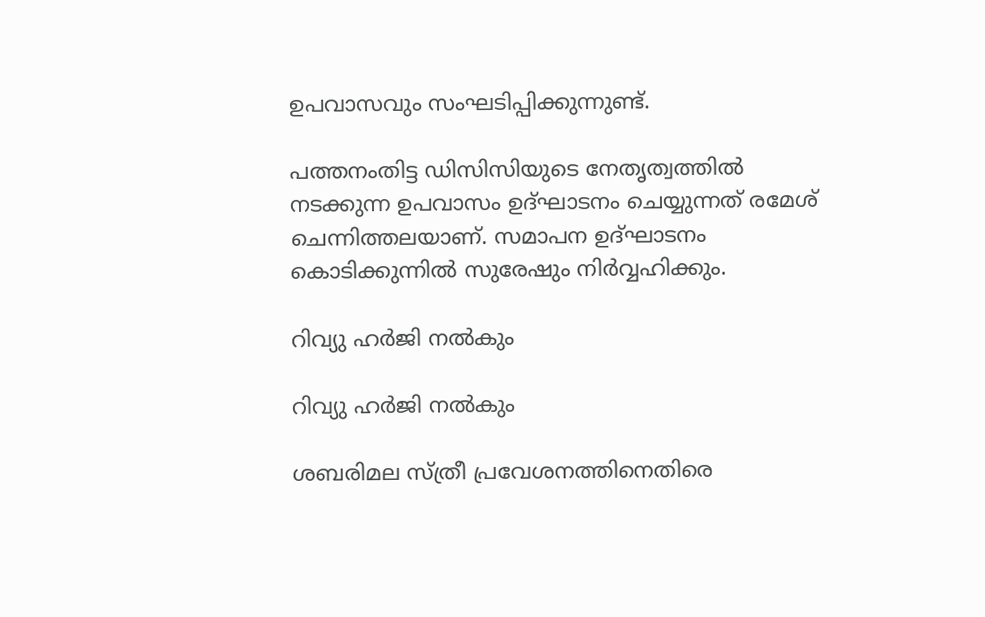ഉപവാസവും സംഘടിപ്പിക്കുന്നുണ്ട്.

പത്തനംതിട്ട ഡിസിസിയുടെ നേതൃത്വത്തില്‍ നടക്കുന്ന ഉപവാസം ഉദ്ഘാടനം ചെയ്യുന്നത് രമേശ് ചെന്നിത്തലയാണ്. സമാപന ഉദ്ഘാടനം കൊടിക്കുന്നില്‍ സുരേഷും നിര്‍വ്വഹിക്കും.

റിവ്യു ഹര്‍ജി നല്‍കും

റിവ്യു ഹര്‍ജി നല്‍കും

ശബരിമല സ്ത്രീ പ്രവേശനത്തിനെതിരെ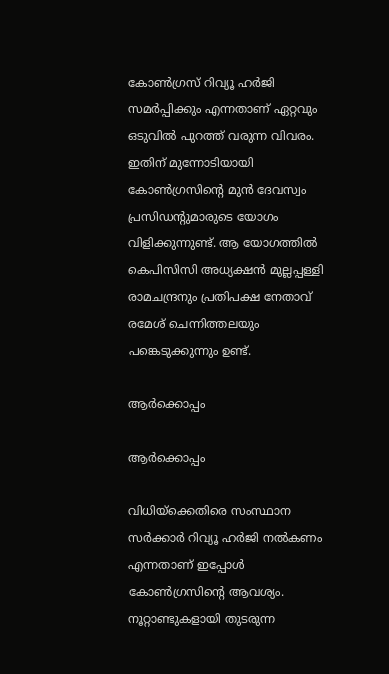കോണ്‍ഗ്രസ് റിവ്യൂ ഹര്‍ജി സമര്‍പ്പിക്കും എന്നതാണ് ഏറ്റവും ഒടുവില്‍ പുറത്ത് വരുന്ന വിവരം. ഇതിന് മുന്നോടിയായി കോണ്‍ഗ്രസിന്റെ മുന്‍ ദേവസ്വം പ്രസിഡന്റുമാരുടെ യോഗം വിളിക്കുന്നുണ്ട്. ആ യോഗത്തില്‍ കെപിസിസി അധ്യക്ഷന്‍ മുല്ലപ്പള്ളി രാമചന്ദ്രനും പ്രതിപക്ഷ നേതാവ് രമേശ് ചെന്നിത്തലയും പങ്കെടുക്കുന്നും ഉണ്ട്.

ആര്‍ക്കൊപ്പം

ആര്‍ക്കൊപ്പം

വിധിയ്‌ക്കെതിരെ സംസ്ഥാന സര്‍ക്കാര്‍ റിവ്യൂ ഹര്‍ജി നല്‍കണം എന്നതാണ് ഇപ്പോള്‍ കോണ്‍ഗ്രസിന്റെ ആവശ്യം. നൂറ്റാണ്ടുകളായി തുടരുന്ന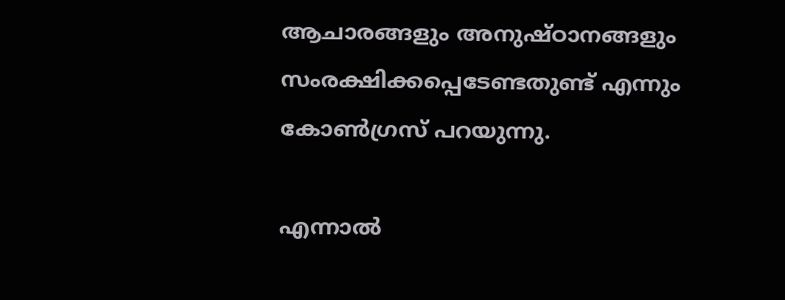ആചാരങ്ങളും അനുഷ്ഠാനങ്ങളും സംരക്ഷിക്കപ്പെടേണ്ടതുണ്ട് എന്നും കോണ്‍ഗ്രസ് പറയുന്നു.

എന്നാല്‍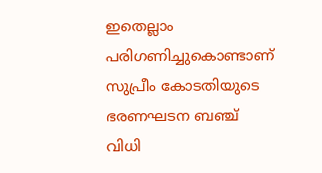ഇതെല്ലാം പരിഗണിച്ചുകൊണ്ടാണ് സുപ്രീം കോടതിയുടെ ഭരണഘടന ബഞ്ച് വിധി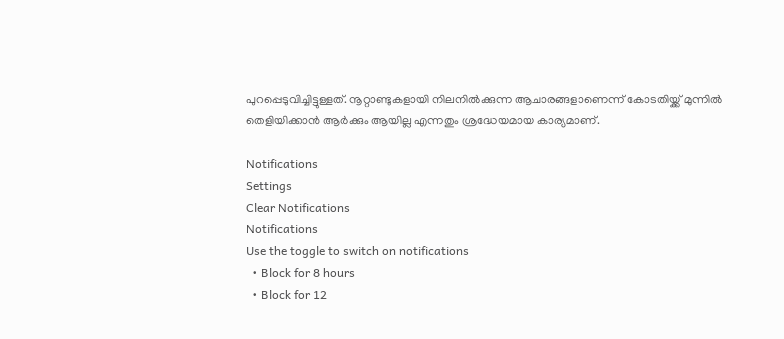പുറപ്പെടുവിച്ചിട്ടുള്ളത്. നൂറ്റാണ്ടുകളായി നിലനില്‍ക്കുന്ന ആചാരങ്ങളാണെന്ന് കോടതിയ്ക്ക് മുന്നില്‍ തെളിയിക്കാന്‍ ആര്‍ക്കും ആയില്ല എന്നതും ശ്രദ്ധേയമായ കാര്യമാണ്.

Notifications
Settings
Clear Notifications
Notifications
Use the toggle to switch on notifications
  • Block for 8 hours
  • Block for 12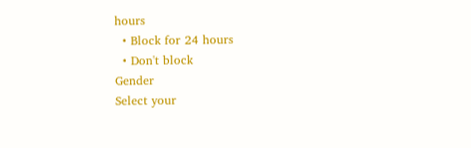hours
  • Block for 24 hours
  • Don't block
Gender
Select your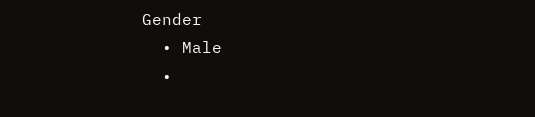Gender
  • Male
  •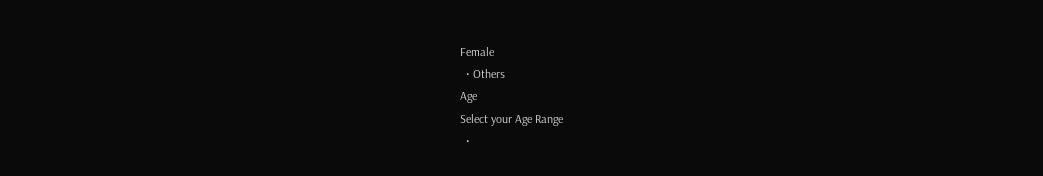Female
  • Others
Age
Select your Age Range
  •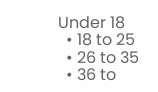Under 18
  • 18 to 25
  • 26 to 35
  • 36 to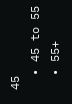45
  • 45 to 55
  • 55+